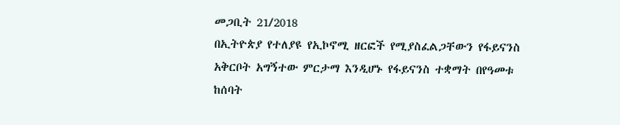መጋቢት 21/2018
በኢትዮጵያ የተለያዩ የኢኮኖሚ ዘርፎች የሚያስፈልጋቸውን የፋይናንስ አቅርቦት አግኝተው ምርታማ እንዲሆኑ የፋይናንስ ተቋማት በየዓመቱ ከሰባት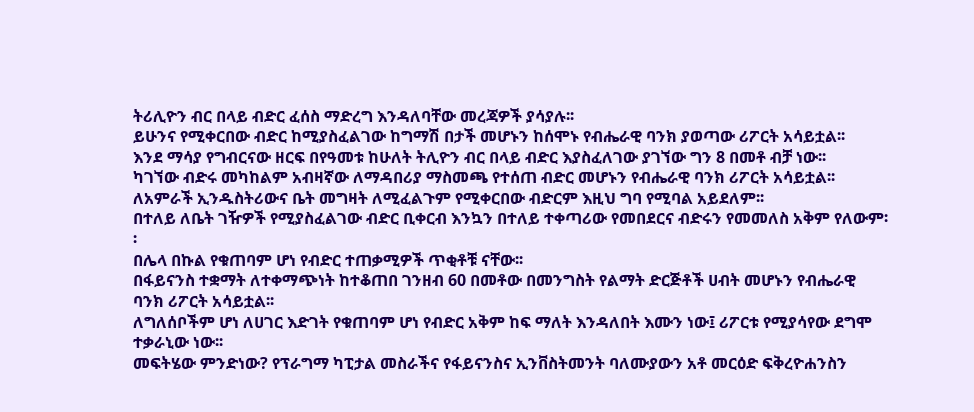ትሪሊዮን ብር በላይ ብድር ፈሰስ ማድረግ እንዳለባቸው መረጃዎች ያሳያሉ፡፡
ይሁንና የሚቀርበው ብድር ከሚያስፈልገው ከግማሽ በታች መሆኑን ከሰሞኑ የብሔራዊ ባንክ ያወጣው ሪፖርት አሳይቷል፡፡
እንደ ማሳያ የግብርናው ዘርፍ በየዓመቱ ከሁለት ትሊዮን ብር በላይ ብድር እያስፈለገው ያገኘው ግን 8 በመቶ ብቻ ነው፡፡
ካገኘው ብድሩ መካከልም አብዛኛው ለማዳበሪያ ማስመጫ የተሰጠ ብድር መሆኑን የብሔራዊ ባንክ ሪፖርት አሳይቷል፡፡
ለአምራች ኢንዱስትሪውና ቤት መግዛት ለሚፈልጉም የሚቀርበው ብድርም እዚህ ግባ የሚባል አይደለም፡፡
በተለይ ለቤት ገዥዎች የሚያስፈልገው ብድር ቢቀርብ እንኳን በተለይ ተቀጣሪው የመበደርና ብድሩን የመመለስ አቅም የለውም፡፡
በሌላ በኩል የቁጠባም ሆነ የብድር ተጠቃሚዎች ጥቂቶቹ ናቸው፡፡
በፋይናንስ ተቋማት ለተቀማጭነት ከተቆጠበ ገንዘብ 60 በመቶው በመንግስት የልማት ድርጅቶች ሀብት መሆኑን የብሔራዊ ባንክ ሪፖርት አሳይቷል፡፡
ለግለሰቦችም ሆነ ለሀገር እድገት የቁጠባም ሆነ የብድር አቅም ከፍ ማለት እንዳለበት እሙን ነው፤ ሪፖርቱ የሚያሳየው ደግሞ ተቃራኒው ነው፡፡
መፍትሄው ምንድነው? የፕራግማ ካፒታል መስራችና የፋይናንስና ኢንቨስትመንት ባለሙያውን አቶ መርዕድ ፍቅረዮሐንስን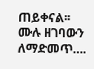ጠይቀናል፡፡
ሙሉ ዘገባውን ለማድመጥ….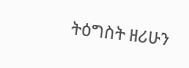ትዕግስት ዘሪሁን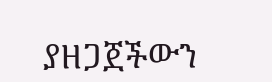ያዘጋጀችውን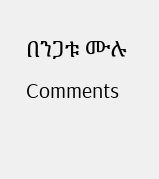በንጋቱ ሙሉ
Comments